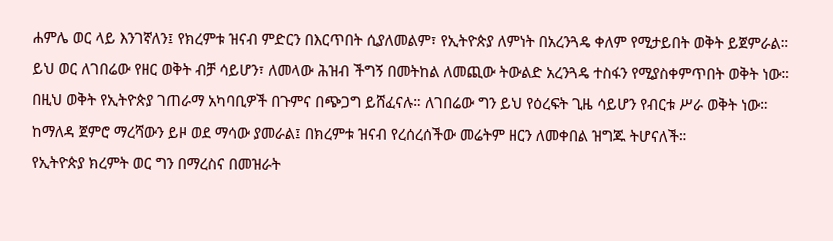ሐምሌ ወር ላይ እንገኛለን፤ የክረምቱ ዝናብ ምድርን በእርጥበት ሲያለመልም፣ የኢትዮጵያ ለምነት በአረንጓዴ ቀለም የሚታይበት ወቅት ይጀምራል።
ይህ ወር ለገበሬው የዘር ወቅት ብቻ ሳይሆን፣ ለመላው ሕዝብ ችግኝ በመትከል ለመጪው ትውልድ አረንጓዴ ተስፋን የሚያስቀምጥበት ወቅት ነው።
በዚህ ወቅት የኢትዮጵያ ገጠራማ አካባቢዎች በጉምና በጭጋግ ይሸፈናሉ። ለገበሬው ግን ይህ የዕረፍት ጊዜ ሳይሆን የብርቱ ሥራ ወቅት ነው። ከማለዳ ጀምሮ ማረሻውን ይዞ ወደ ማሳው ያመራል፤ በክረምቱ ዝናብ የረሰረሰችው መሬትም ዘርን ለመቀበል ዝግጁ ትሆናለች።
የኢትዮጵያ ክረምት ወር ግን በማረስና በመዝራት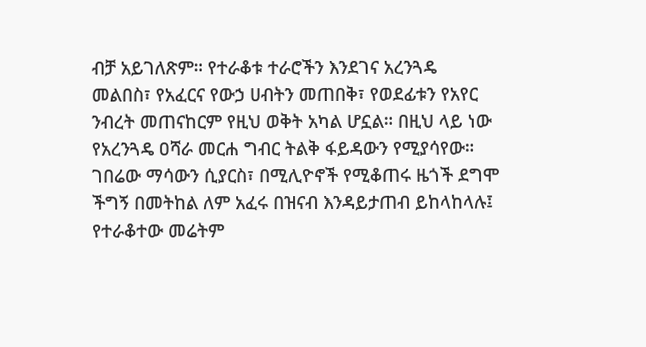ብቻ አይገለጽም። የተራቆቱ ተራሮችን እንደገና አረንጓዴ መልበስ፣ የአፈርና የውኃ ሀብትን መጠበቅ፣ የወደፊቱን የአየር ንብረት መጠናከርም የዚህ ወቅት አካል ሆኗል። በዚህ ላይ ነው የአረንጓዴ ዐሻራ መርሐ ግብር ትልቅ ፋይዳውን የሚያሳየው።
ገበሬው ማሳውን ሲያርስ፣ በሚሊዮኖች የሚቆጠሩ ዜጎች ደግሞ ችግኝ በመትከል ለም አፈሩ በዝናብ እንዳይታጠብ ይከላከላሉ፤ የተራቆተው መሬትም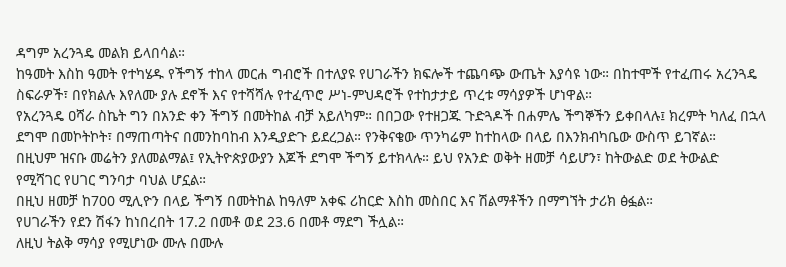ዳግም አረንጓዴ መልክ ይላበሳል።
ከዓመት እስከ ዓመት የተካሄዱ የችግኝ ተከላ መርሐ ግብሮች በተለያዩ የሀገራችን ክፍሎች ተጨባጭ ውጤት እያሳዩ ነው። በከተሞች የተፈጠሩ አረንጓዴ ስፍራዎች፣ በየክልሉ እየለሙ ያሉ ደኖች እና የተሻሻሉ የተፈጥሮ ሥነ-ምህዳሮች የተከታታይ ጥረቱ ማሳያዎች ሆነዋል።
የአረንጓዴ ዐሻራ ስኬት ግን በአንድ ቀን ችግኝ በመትከል ብቻ አይለካም። በበጋው የተዘጋጁ ጉድጓዶች በሐምሌ ችግኞችን ይቀበላሉ፤ ክረምት ካለፈ በኋላ ደግሞ በመኮትኮት፣ በማጠጣትና በመንከባከብ እንዲያድጉ ይደረጋል። የንቅናቄው ጥንካሬም ከተከላው በላይ በእንክብካቤው ውስጥ ይገኛል።
በዚህም ዝናቡ መሬትን ያለመልማል፤ የኢትዮጵያውያን እጆች ደግሞ ችግኝ ይተክላሉ። ይህ የአንድ ወቅት ዘመቻ ሳይሆን፣ ከትውልድ ወደ ትውልድ የሚሻገር የሀገር ግንባታ ባህል ሆኗል።
በዚህ ዘመቻ ከ700 ሚሊዮን በላይ ችግኝ በመትከል ከዓለም አቀፍ ሪከርድ እስከ መስበር እና ሽልማቶችን በማግኘት ታሪክ ፅፏል።
የሀገራችን የደን ሽፋን ከነበረበት 17.2 በመቶ ወደ 23.6 በመቶ ማደግ ችሏል።
ለዚህ ትልቅ ማሳያ የሚሆነው ሙሉ በሙሉ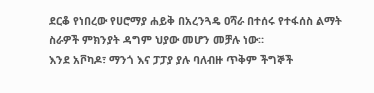ደርቆ የነበረው የሀሮማያ ሐይቅ በአረንጓዴ ዐሻራ በተሰሩ የተፋሰስ ልማት ስራዎች ምክንያት ዳግም ህያው መሆን መቻሉ ነው።
እንደ አቮካዶ፣ ማንጎ እና ፓፓያ ያሉ ባለብዙ ጥቅም ችግኞች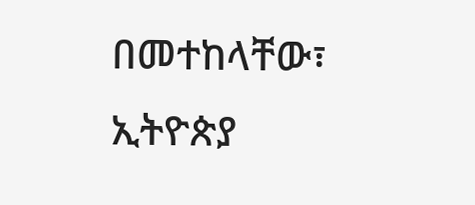በመተከላቸው፣ ኢትዮጵያ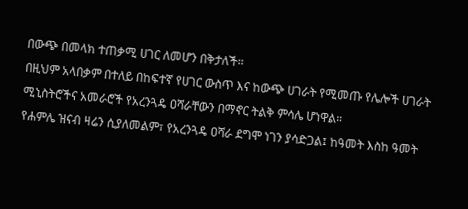በውጭ በመላክ ተጠቃሚ ሀገር ለመሆን በቅታለች።
በዚህም አላበቃም በተለይ በከፍተኛ የሀገር ውስጥ እና ከውጭ ሀገራት የሚመጡ የሌሎች ሀገራት ሚኒስትሮችና አመራሮች የአረንጓዴ ዐሻራቸውን በማኖር ትልቅ ምሳሌ ሆነዋል።
የሐምሌ ዝናብ ዛሬን ሲያለመልም፣ የአረንጓዴ ዐሻራ ደግሞ ነገን ያሳድጋል፤ ከዓመት እስከ ዓመት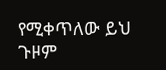የሚቀጥለው ይህ ጉዞም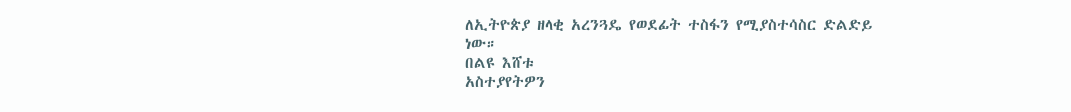ለኢትዮጵያ ዘላቂ አረንጓዴ የወደፊት ተስፋን የሚያስተሳስር ድልድይ ነው።
በልዩ እሸቱ
አስተያየትዎን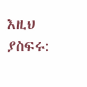እዚህ ያስፍሩ: